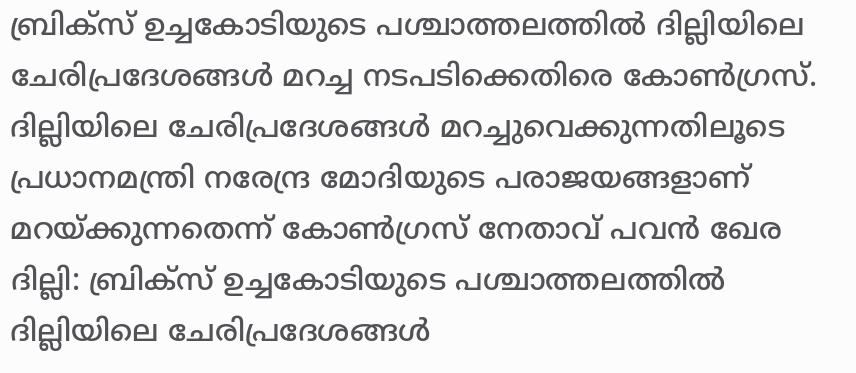ബ്രിക്സ് ഉച്ചകോടിയുടെ പശ്ചാത്തലത്തിൽ ദില്ലിയിലെ ചേരിപ്രദേശങ്ങൾ മറച്ച നടപടിക്കെതിരെ കോൺഗ്രസ്. ദില്ലിയിലെ ചേരിപ്രദേശങ്ങൾ മറച്ചുവെക്കുന്നതിലൂടെ പ്രധാനമന്ത്രി നരേന്ദ്ര മോദിയുടെ പരാജയങ്ങളാണ് മറയ്ക്കുന്നതെന്ന് കോൺഗ്രസ് നേതാവ് പവൻ ഖേര
ദില്ലി: ബ്രിക്സ് ഉച്ചകോടിയുടെ പശ്ചാത്തലത്തിൽ ദില്ലിയിലെ ചേരിപ്രദേശങ്ങൾ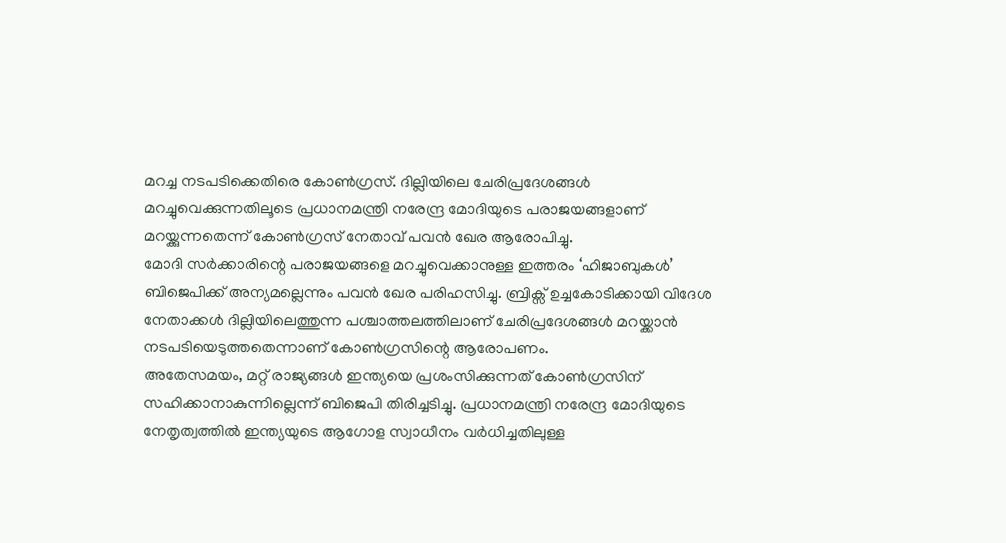മറച്ച നടപടിക്കെതിരെ കോൺഗ്രസ്. ദില്ലിയിലെ ചേരിപ്രദേശങ്ങൾ മറച്ചുവെക്കുന്നതിലൂടെ പ്രധാനമന്ത്രി നരേന്ദ്ര മോദിയുടെ പരാജയങ്ങളാണ് മറയ്ക്കുന്നതെന്ന് കോൺഗ്രസ് നേതാവ് പവൻ ഖേര ആരോപിച്ചു.
മോദി സർക്കാരിന്റെ പരാജയങ്ങളെ മറച്ചുവെക്കാനുള്ള ഇത്തരം ‘ഹിജാബുകൾ’ ബിജെപിക്ക് അന്യമല്ലെന്നും പവൻ ഖേര പരിഹസിച്ചു. ബ്രിക്സ് ഉച്ചകോടിക്കായി വിദേശ നേതാക്കൾ ദില്ലിയിലെത്തുന്ന പശ്ചാത്തലത്തിലാണ് ചേരിപ്രദേശങ്ങൾ മറയ്ക്കാൻ നടപടിയെടുത്തതെന്നാണ് കോൺഗ്രസിന്റെ ആരോപണം.
അതേസമയം, മറ്റ് രാജ്യങ്ങൾ ഇന്ത്യയെ പ്രശംസിക്കുന്നത് കോൺഗ്രസിന് സഹിക്കാനാകുന്നില്ലെന്ന് ബിജെപി തിരിച്ചടിച്ചു. പ്രധാനമന്ത്രി നരേന്ദ്ര മോദിയുടെ നേതൃത്വത്തിൽ ഇന്ത്യയുടെ ആഗോള സ്വാധീനം വർധിച്ചതിലുള്ള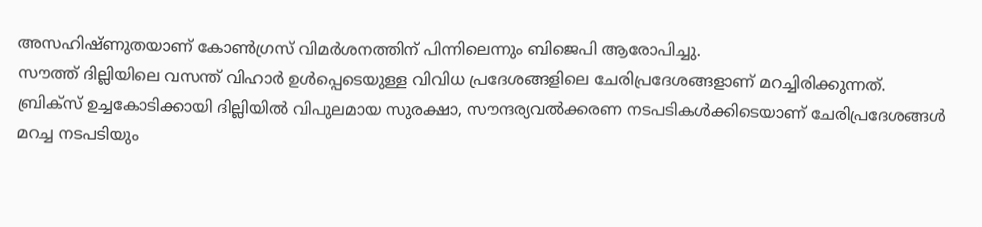അസഹിഷ്ണുതയാണ് കോൺഗ്രസ് വിമർശനത്തിന് പിന്നിലെന്നും ബിജെപി ആരോപിച്ചു.
സൗത്ത് ദില്ലിയിലെ വസന്ത് വിഹാർ ഉൾപ്പെടെയുള്ള വിവിധ പ്രദേശങ്ങളിലെ ചേരിപ്രദേശങ്ങളാണ് മറച്ചിരിക്കുന്നത്. ബ്രിക്സ് ഉച്ചകോടിക്കായി ദില്ലിയിൽ വിപുലമായ സുരക്ഷാ, സൗന്ദര്യവൽക്കരണ നടപടികൾക്കിടെയാണ് ചേരിപ്രദേശങ്ങൾ മറച്ച നടപടിയും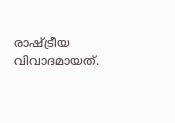രാഷ്ട്രീയ വിവാദമായത്.